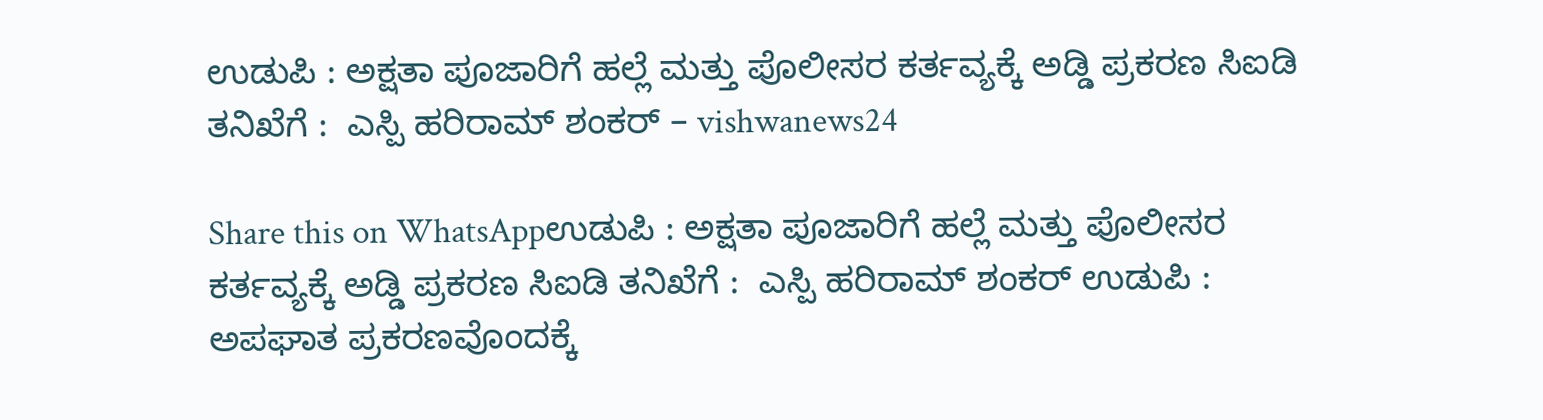ಉಡುಪಿ : ಅಕ್ಷತಾ ಪೂಜಾರಿಗೆ ಹಲ್ಲೆ ಮತ್ತು ಪೊಲೀಸರ ಕರ್ತವ್ಯಕ್ಕೆ ಅಡ್ಡಿ ಪ್ರಕರಣ ಸಿಐಡಿ ತನಿಖೆಗೆ :  ಎಸ್ಪಿ ಹರಿರಾಮ್ ಶಂಕರ್ – vishwanews24

Share this on WhatsAppಉಡುಪಿ : ಅಕ್ಷತಾ ಪೂಜಾರಿಗೆ ಹಲ್ಲೆ ಮತ್ತು ಪೊಲೀಸರ ಕರ್ತವ್ಯಕ್ಕೆ ಅಡ್ಡಿ ಪ್ರಕರಣ ಸಿಐಡಿ ತನಿಖೆಗೆ :  ಎಸ್ಪಿ ಹರಿರಾಮ್ ಶಂಕರ್ ಉಡುಪಿ : ಅಪಘಾತ ಪ್ರಕರಣವೊಂದಕ್ಕೆ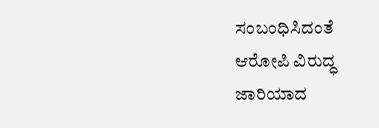ಸಂಬಂಧಿಸಿದಂತೆ ಆರೋಪಿ ವಿರುದ್ಧ ಜಾರಿಯಾದ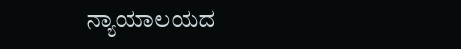ನ್ಯಾಯಾಲಯದ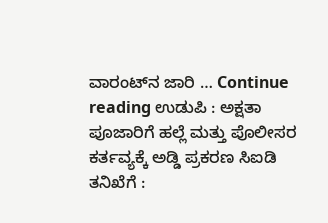ವಾರಂಟ್‌ನ ಜಾರಿ … Continue reading ಉಡುಪಿ : ಅಕ್ಷತಾ ಪೂಜಾರಿಗೆ ಹಲ್ಲೆ ಮತ್ತು ಪೊಲೀಸರ ಕರ್ತವ್ಯಕ್ಕೆ ಅಡ್ಡಿ ಪ್ರಕರಣ ಸಿಐಡಿ ತನಿಖೆಗೆ :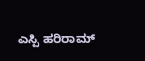ಎಸ್ಪಿ ಹರಿರಾಮ್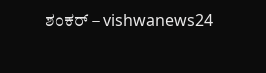ಶಂಕರ್ – vishwanews24